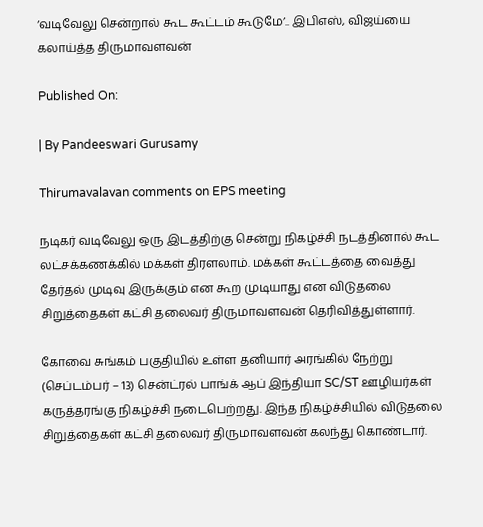‘வடிவேலு சென்றால் கூட கூட்டம் கூடுமே’.. இபிஎஸ், விஜய்யை கலாய்த்த திருமாவளவன்

Published On:

| By Pandeeswari Gurusamy

Thirumavalavan comments on EPS meeting

நடிகர் வடிவேலு ஒரு இடத்திற்கு சென்று நிகழ்ச்சி நடத்தினால் கூட லட்சக்கணக்கில் மக்கள் திரளலாம். மக்கள் கூட்டத்தை வைத்து தேர்தல் முடிவு இருக்கும் என கூற முடியாது என விடுதலை சிறுத்தைகள் கட்சி தலைவர் திருமாவளவன் தெரிவித்துள்ளார்.

கோவை சுங்கம் பகுதியில் உள்ள தனியார் அரங்கில் நேற்று (செப்டம்பர் – 13) சென்ட்ரல் பாங்க் ஆப் இந்தியா SC/ST ஊழியர்கள் கருத்தரங்கு நிகழ்ச்சி நடைபெற்றது. இந்த நிகழ்ச்சியில் விடுதலை சிறுத்தைகள் கட்சி தலைவர் திருமாவளவன் கலந்து கொண்டார்.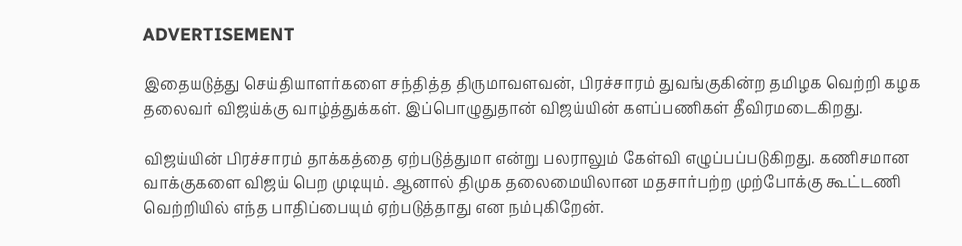ADVERTISEMENT

இதையடுத்து செய்தியாளர்களை சந்தித்த திருமாவளவன், பிரச்சாரம் துவங்குகின்ற தமிழக வெற்றி கழக தலைவர் விஜய்க்கு வாழ்த்துக்கள். இப்பொழுதுதான் விஜய்யின் களப்பணிகள் தீவிரமடைகிறது.

விஜய்யின் பிரச்சாரம் தாக்கத்தை ஏற்படுத்துமா என்று பலராலும் கேள்வி எழுப்பப்படுகிறது. கணிசமான வாக்குகளை விஜய் பெற முடியும். ஆனால் திமுக தலைமையிலான மதசார்பற்ற முற்போக்கு கூட்டணி வெற்றியில் எந்த பாதிப்பையும் ஏற்படுத்தாது என நம்புகிறேன்.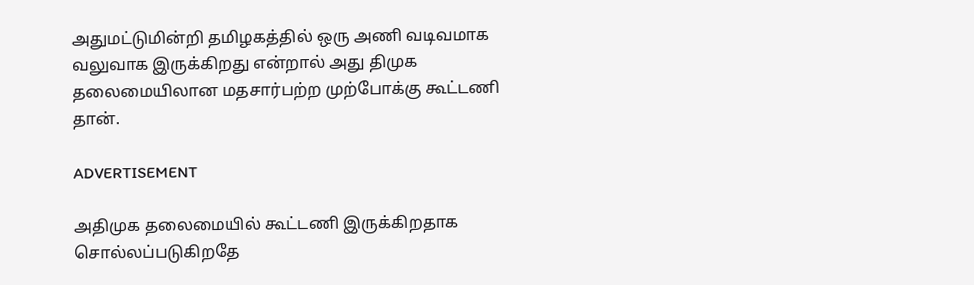அதுமட்டுமின்றி தமிழகத்தில் ஒரு அணி வடிவமாக வலுவாக இருக்கிறது என்றால் அது திமுக தலைமையிலான மதசார்பற்ற முற்போக்கு கூட்டணி தான்.

ADVERTISEMENT

அதிமுக தலைமையில் கூட்டணி இருக்கிறதாக சொல்லப்படுகிறதே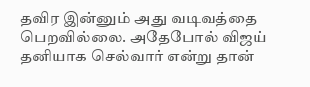தவிர இன்னும் அது வடிவத்தை பெறவில்லை. அதேபோல் விஜய் தனியாக செல்வார் என்று தான்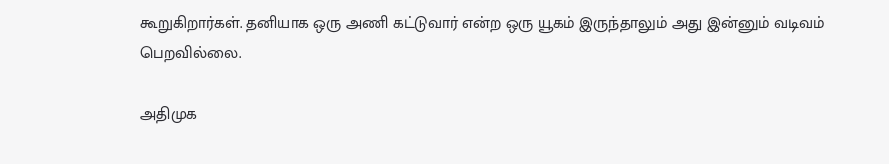கூறுகிறார்கள். தனியாக ஒரு அணி கட்டுவார் என்ற ஒரு யூகம் இருந்தாலும் அது இன்னும் வடிவம் பெறவில்லை.

அதிமுக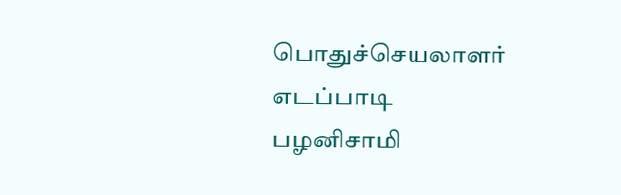பொதுச்செயலாளர் எடப்பாடி பழனிசாமி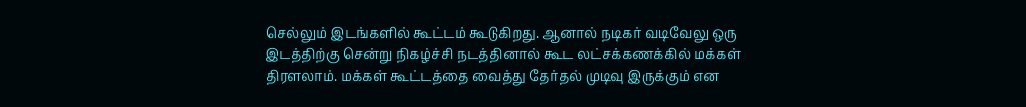செல்லும் இடங்களில் கூட்டம் கூடுகிறது. ஆனால் நடிகர் வடிவேலு ஒரு இடத்திற்கு சென்று நிகழ்ச்சி நடத்தினால் கூட லட்சக்கணக்கில் மக்கள் திரளலாம். மக்கள் கூட்டத்தை வைத்து தேர்தல் முடிவு இருக்கும் என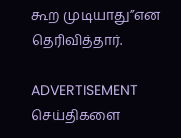கூற முடியாது”என தெரிவித்தார்.

ADVERTISEMENT
செய்திகளை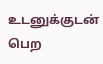உடனுக்குடன் பெற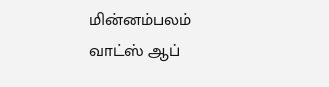மின்னம்பலம் வாட்ஸ் ஆப்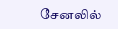சேனலில்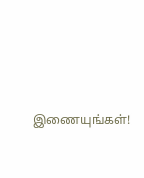இணையுங்கள்!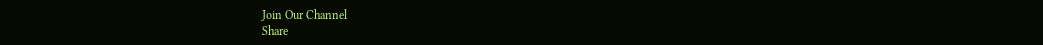Join Our Channel
Share